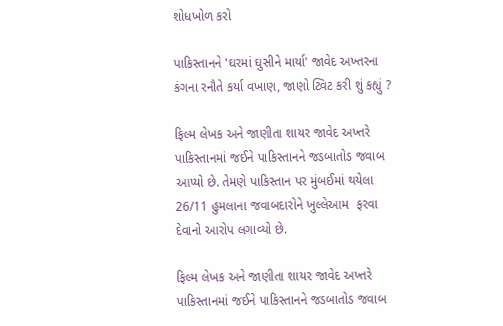શોધખોળ કરો

પાકિસ્તાનને 'ઘરમાં ઘુસીને માર્યા' જાવેદ અખ્તરના કંગના રનૌતે કર્યા વખાણ, જાણો ટ્વિટ કરી શું કહ્યું ?

ફિલ્મ લેખક અને જાણીતા શાયર જાવેદ અખ્તરે પાકિસ્તાનમાં જઈને પાકિસ્તાનને જડબાતોડ જવાબ આપ્યો છે. તેમણે પાકિસ્તાન પર મુંબઈમાં થયેલા 26/11 હુમલાના જવાબદારોને ખુલ્લેઆમ  ફરવા દેવાનો આરોપ લગાવ્યો છે.

ફિલ્મ લેખક અને જાણીતા શાયર જાવેદ અખ્તરે પાકિસ્તાનમાં જઈને પાકિસ્તાનને જડબાતોડ જવાબ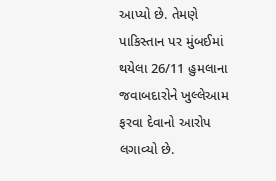આપ્યો છે. તેમણે પાકિસ્તાન પર મુંબઈમાં થયેલા 26/11 હુમલાના જવાબદારોને ખુલ્લેઆમ  ફરવા દેવાનો આરોપ લગાવ્યો છે.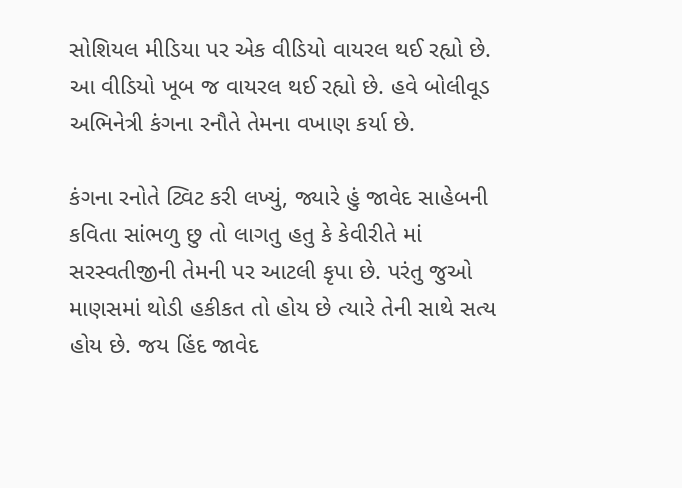સોશિયલ મીડિયા પર એક વીડિયો વાયરલ થઈ રહ્યો છે.  આ વીડિયો ખૂબ જ વાયરલ થઈ રહ્યો છે. હવે બોલીવૂડ અભિનેત્રી કંગના રનૌતે તેમના વખાણ કર્યા છે.

કંગના રનોતે ટ્વિટ કરી લખ્યું, જ્યારે હું જાવેદ સાહેબની કવિતા સાંભળુ છુ તો લાગતુ હતુ કે કેવીરીતે માં સરસ્વતીજીની તેમની પર આટલી કૃપા છે. પરંતુ જુઓ માણસમાં થોડી હકીકત તો હોય છે ત્યારે તેની સાથે સત્ય હોય છે. જય હિંદ જાવેદ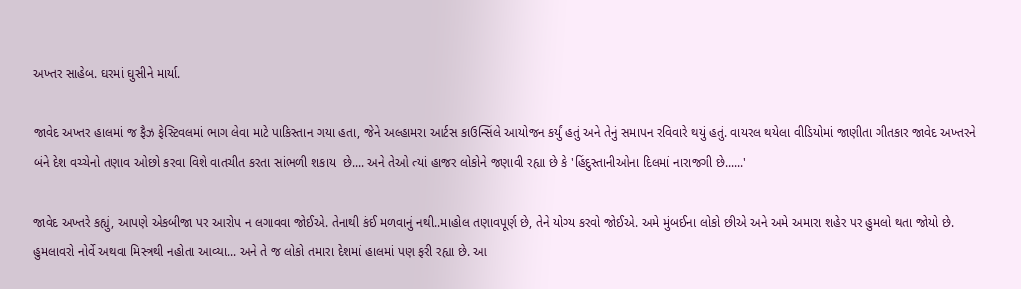અખ્તર સાહેબ. ઘરમાં ઘુસીને માર્યા.

જાવેદ અખ્તર હાલમાં જ ફૈઝ ફેસ્ટિવલમાં ભાગ લેવા માટે પાકિસ્તાન ગયા હતા, જેને અલ્હામરા આર્ટસ કાઉન્સિંલે આયોજન કર્યું હતું અને તેનું સમાપન રવિવારે થયું હતું. વાયરલ થયેલા વીડિયોમાં જાણીતા ગીતકાર જાવેદ અખ્તરને બંને દેશ વચ્ચેનો તણાવ ઓછો કરવા વિશે વાતચીત કરતા સાંભળી શકાય  છે.... અને તેઓ ત્યાં હાજર લોકોને જણાવી રહ્યા છે કે 'હિંદુસ્તાનીઓના દિલમાં નારાજગી છે......'

જાવેદ અખ્તરે કહ્યું, આપણે એકબીજા પર આરોપ ન લગાવવા જોઈએ. તેનાથી કંઈ મળવાનું નથી..માહોલ તણાવપૂર્ણ છે, તેને યોગ્ય કરવો જોઈએ. અમે મુંબઈના લોકો છીએ અને અમે અમારા શહેર પર હુમલો થતા જોયો છે. હુમલાવરો નોર્વે અથવા મિસ્ત્રથી નહોતા આવ્યા... અને તે જ લોકો તમારા દેશમાં હાલમાં પણ ફરી રહ્યા છે. આ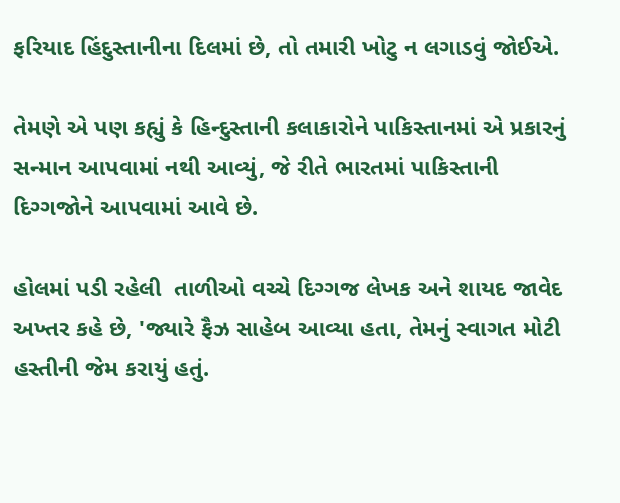ફરિયાદ હિંદુસ્તાનીના દિલમાં છે, તો તમારી ખોટુ ન લગાડવું જોઈએ.

તેમણે એ પણ કહ્યું કે હિન્દુસ્તાની કલાકારોને પાકિસ્તાનમાં એ પ્રકારનું સન્માન આપવામાં નથી આવ્યું, જે રીતે ભારતમાં પાકિસ્તાની દિગ્ગજોને આપવામાં આવે છે.

હોલમાં પડી રહેલી  તાળીઓ વચ્ચે દિગ્ગજ લેખક અને શાયદ જાવેદ અખ્તર કહે છે, 'જ્યારે ફૈઝ સાહેબ આવ્યા હતા, તેમનું સ્વાગત મોટી હસ્તીની જેમ કરાયું હતું.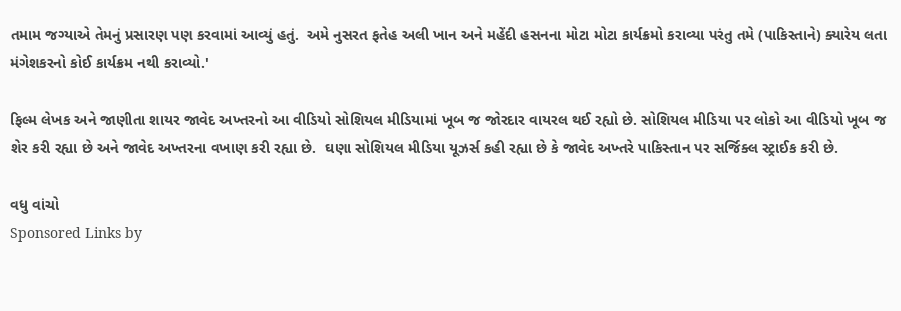તમામ જગ્યાએ તેમનું પ્રસારણ પણ કરવામાં આવ્યું હતું.  અમે નુસરત ફતેહ અલી ખાન અને મહેંદી હસનના મોટા મોટા કાર્યક્રમો કરાવ્યા પરંતુ તમે (પાકિસ્તાને) ક્યારેય લતા મંગેશકરનો કોઈ કાર્યક્રમ નથી કરાવ્યો.'

ફિલ્મ લેખક અને જાણીતા શાયર જાવેદ અખ્તરનો આ વીડિયો સોશિયલ મીડિયામાં ખૂબ જ જોરદાર વાયરલ થઈ રહ્યો છે. સોશિયલ મીડિયા પર લોકો આ વીડિયો ખૂબ જ શેર કરી રહ્યા છે અને જાવેદ અખ્તરના વખાણ કરી રહ્યા છે.  ઘણા સોશિયલ મીડિયા યૂઝર્સ કહી રહ્યા છે કે જાવેદ અખ્તરે પાકિસ્તાન પર સર્જિક્લ સ્ટ્રાઈક કરી છે.

વધુ વાંચો
Sponsored Links by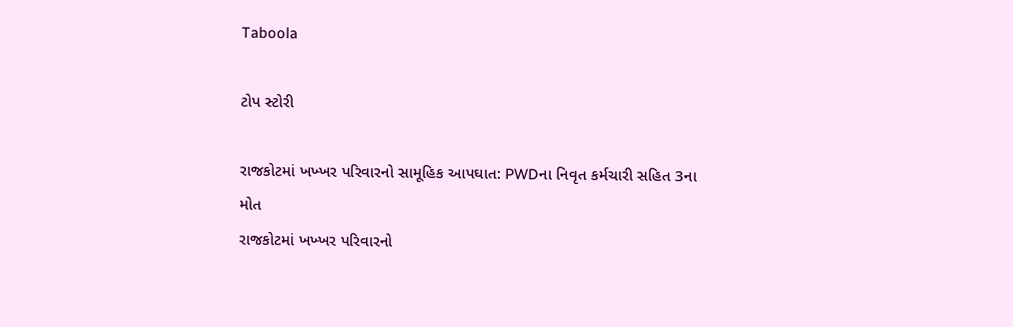Taboola

ટોપ સ્ટોરી

રાજકોટમાં ખખ્ખર પરિવારનો સામૂહિક આપઘાત: PWDના નિવૃત કર્મચારી સહિત 3ના મોત
રાજકોટમાં ખખ્ખર પરિવારનો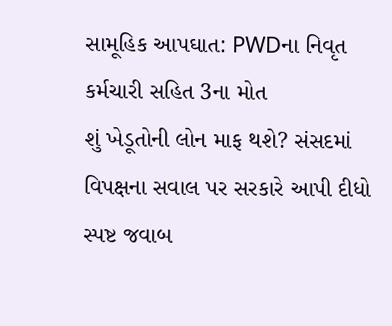સામૂહિક આપઘાત: PWDના નિવૃત કર્મચારી સહિત 3ના મોત
શું ખેડૂતોની લોન માફ થશે? સંસદમાં વિપક્ષના સવાલ પર સરકારે આપી દીધો સ્પષ્ટ જવાબ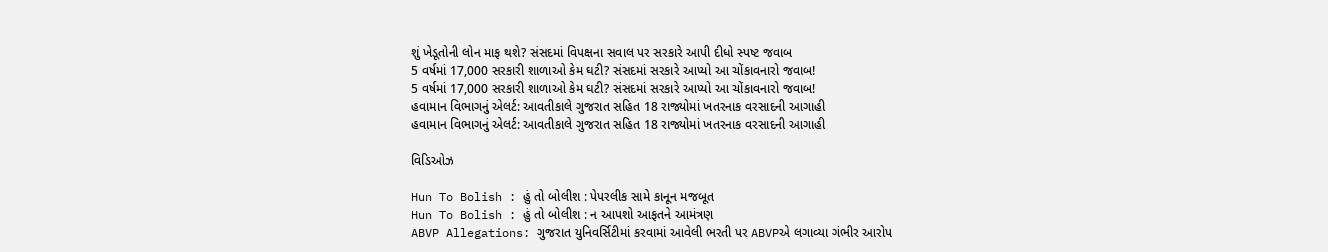શું ખેડૂતોની લોન માફ થશે? સંસદમાં વિપક્ષના સવાલ પર સરકારે આપી દીધો સ્પષ્ટ જવાબ
5 વર્ષમાં 17,000 સરકારી શાળાઓ કેમ ઘટી? સંસદમાં સરકારે આપ્યો આ ચોંકાવનારો જવાબ!
5 વર્ષમાં 17,000 સરકારી શાળાઓ કેમ ઘટી? સંસદમાં સરકારે આપ્યો આ ચોંકાવનારો જવાબ!
હવામાન વિભાગનું એલર્ટ: આવતીકાલે ગુજરાત સહિત 18 રાજ્યોમાં ખતરનાક વરસાદની આગાહી
હવામાન વિભાગનું એલર્ટ: આવતીકાલે ગુજરાત સહિત 18 રાજ્યોમાં ખતરનાક વરસાદની આગાહી

વિડિઓઝ

Hun To Bolish : હું તો બોલીશ : પેપરલીક સામે કાનૂન મજબૂત
Hun To Bolish : હું તો બોલીશ : ન આપશો આફતને આમંત્રણ
ABVP Allegations: ગુજરાત યુનિવર્સિટીમાં કરવામાં આવેલી ભરતી પર ABVPએ લગાવ્યા ગંભીર આરોપ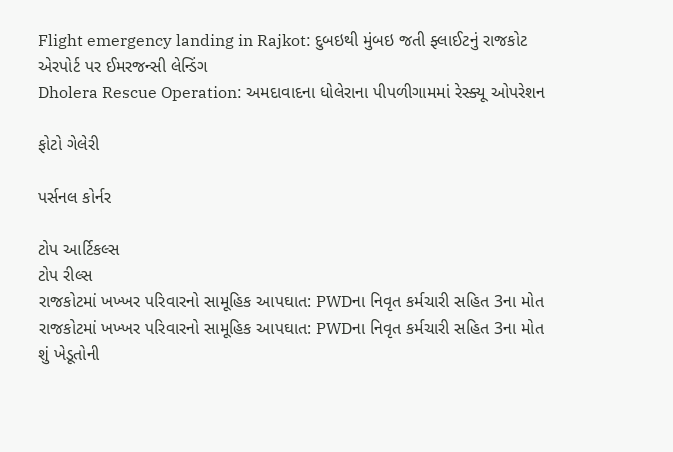Flight emergency landing in Rajkot: દુબઇથી મુંબઇ જતી ફ્લાઈટનું રાજકોટ એરપોર્ટ પર ઈમરજન્સી લેન્ડિંગ
Dholera Rescue Operation: અમદાવાદના ધોલેરાના પીપળીગામમાં રેસ્ક્યૂ ઓપરેશન

ફોટો ગેલેરી

પર્સનલ કોર્નર

ટોપ આર્ટિકલ્સ
ટોપ રીલ્સ
રાજકોટમાં ખખ્ખર પરિવારનો સામૂહિક આપઘાત: PWDના નિવૃત કર્મચારી સહિત 3ના મોત
રાજકોટમાં ખખ્ખર પરિવારનો સામૂહિક આપઘાત: PWDના નિવૃત કર્મચારી સહિત 3ના મોત
શું ખેડૂતોની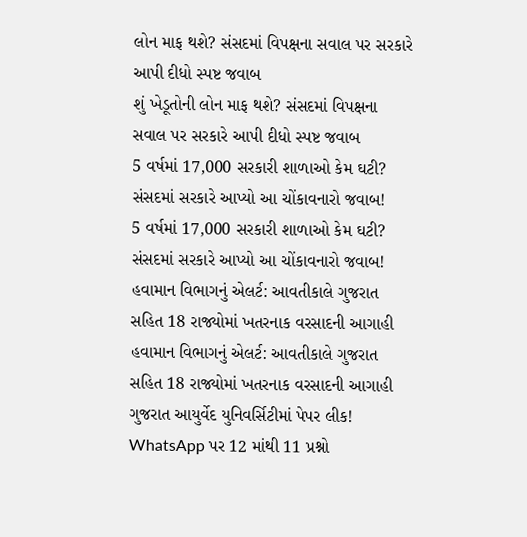લોન માફ થશે? સંસદમાં વિપક્ષના સવાલ પર સરકારે આપી દીધો સ્પષ્ટ જવાબ
શું ખેડૂતોની લોન માફ થશે? સંસદમાં વિપક્ષના સવાલ પર સરકારે આપી દીધો સ્પષ્ટ જવાબ
5 વર્ષમાં 17,000 સરકારી શાળાઓ કેમ ઘટી? સંસદમાં સરકારે આપ્યો આ ચોંકાવનારો જવાબ!
5 વર્ષમાં 17,000 સરકારી શાળાઓ કેમ ઘટી? સંસદમાં સરકારે આપ્યો આ ચોંકાવનારો જવાબ!
હવામાન વિભાગનું એલર્ટ: આવતીકાલે ગુજરાત સહિત 18 રાજ્યોમાં ખતરનાક વરસાદની આગાહી
હવામાન વિભાગનું એલર્ટ: આવતીકાલે ગુજરાત સહિત 18 રાજ્યોમાં ખતરનાક વરસાદની આગાહી
ગુજરાત આયુર્વેદ યુનિવર્સિટીમાં પેપર લીક! WhatsApp પર 12 માંથી 11 પ્રશ્નો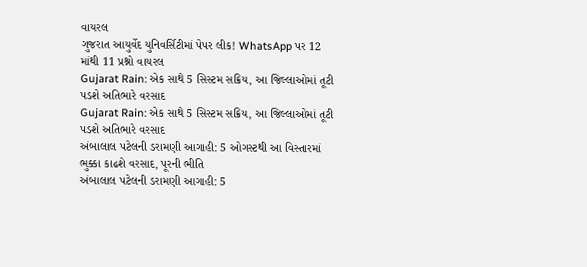વાયરલ
ગુજરાત આયુર્વેદ યુનિવર્સિટીમાં પેપર લીક! WhatsApp પર 12 માંથી 11 પ્રશ્નો વાયરલ
Gujarat Rain: એક સાથે 5 સિસ્ટમ સક્રિય, આ જિલ્લાઓમાં તૂટી પડશે અતિભારે વરસાદ
Gujarat Rain: એક સાથે 5 સિસ્ટમ સક્રિય, આ જિલ્લાઓમાં તૂટી પડશે અતિભારે વરસાદ
અંબાલાલ પટેલની ડરામણી આગાહી: 5 ઓગસ્ટથી આ વિસ્તારમાં ભુક્કા કાઢશે વરસાદ, પૂરની ભીતિ
અંબાલાલ પટેલની ડરામણી આગાહી: 5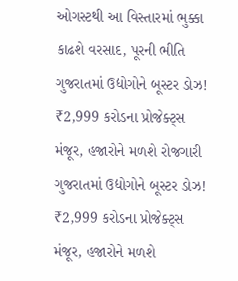ઓગસ્ટથી આ વિસ્તારમાં ભુક્કા કાઢશે વરસાદ, પૂરની ભીતિ
ગુજરાતમાં ઉદ્યોગોને બૂસ્ટર ડોઝ! ₹2,999 કરોડના પ્રોજેક્ટ્સ મંજૂર, હજારોને મળશે રોજગારી
ગુજરાતમાં ઉદ્યોગોને બૂસ્ટર ડોઝ! ₹2,999 કરોડના પ્રોજેક્ટ્સ મંજૂર, હજારોને મળશે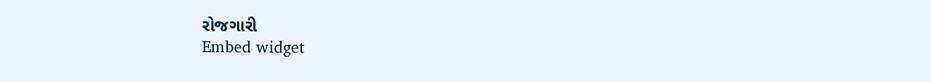રોજગારી
Embed widget